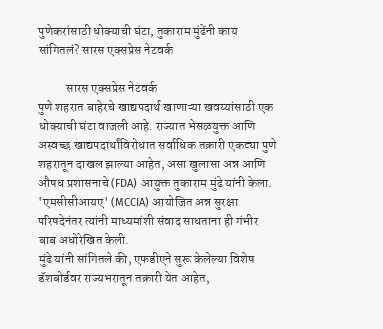पुणेकरांसाठी धोक्याची घंटा, तुकाराम मुंढेंनी काय सांगितलं? सारस एक्सप्रेस नेटवर्क

           सारस एक्सप्रेस नेटवर्क
पुणे शहरात बाहेरचे खाद्यपदार्थ खाणाऱ्या खवय्यांसाठी एक धोक्याची घंटा वाजली आहे. राज्यात भेसळयुक्त आणि अस्वच्छ खाद्यपदार्थांविरोधात सर्वाधिक तक्रारी एकट्या पुणे शहरातून दाखल झाल्या आहेत, असा खुलासा अन्न आणि औषध प्रशासनाचे (FDA) आयुक्त तुकाराम मुंढे यांनी केला. 'एमसीसीआयए' (MCCIA) आयोजित अन्न सुरक्षा परिषदेनंतर त्यांनी माध्यमांशी संवाद साधताना ही गंभीर बाब अधोरेखित केली.
मुंढे यांनी सांगितले की, एफडीएने सुरू केलेल्या विशेष डॅशबोर्डवर राज्यभरातून तक्रारी येत आहेत,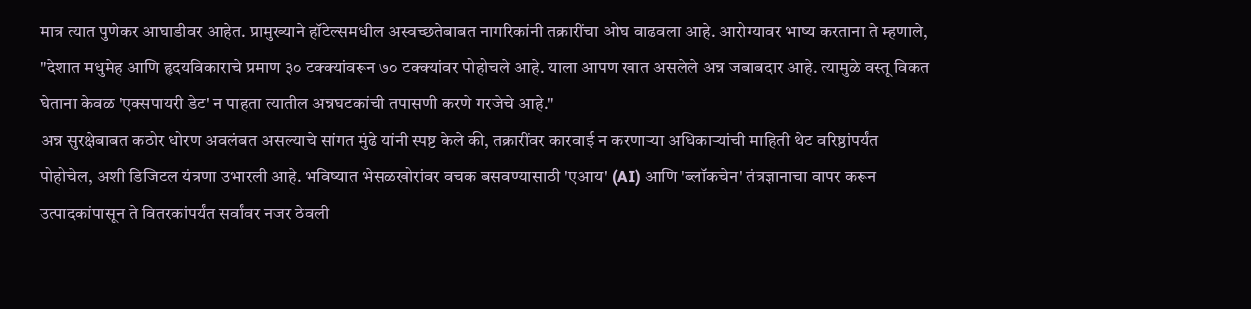मात्र त्यात पुणेकर आघाडीवर आहेत. प्रामुख्याने हॉटेल्समधील अस्वच्छतेबाबत नागरिकांनी तक्रारींचा ओघ वाढवला आहे. आरोग्यावर भाष्य करताना ते म्हणाले, "देशात मधुमेह आणि हृदयविकाराचे प्रमाण ३० टक्क्यांवरून ७० टक्क्यांवर पोहोचले आहे. याला आपण खात असलेले अन्न जबाबदार आहे. त्यामुळे वस्तू विकत घेताना केवळ 'एक्सपायरी डेट' न पाहता त्यातील अन्नघटकांची तपासणी करणे गरजेचे आहे."
अन्न सुरक्षेबाबत कठोर धोरण अवलंबत असल्याचे सांगत मुंढे यांनी स्पष्ट केले की, तक्रारींवर कारवाई न करणाऱ्या अधिकाऱ्यांची माहिती थेट वरिष्ठांपर्यंत पोहोचेल, अशी डिजिटल यंत्रणा उभारली आहे. भविष्यात भेसळखोरांवर वचक बसवण्यासाठी 'एआय' (AI) आणि 'ब्लॉकचेन' तंत्रज्ञानाचा वापर करून उत्पादकांपासून ते वितरकांपर्यंत सर्वांवर नजर ठेवली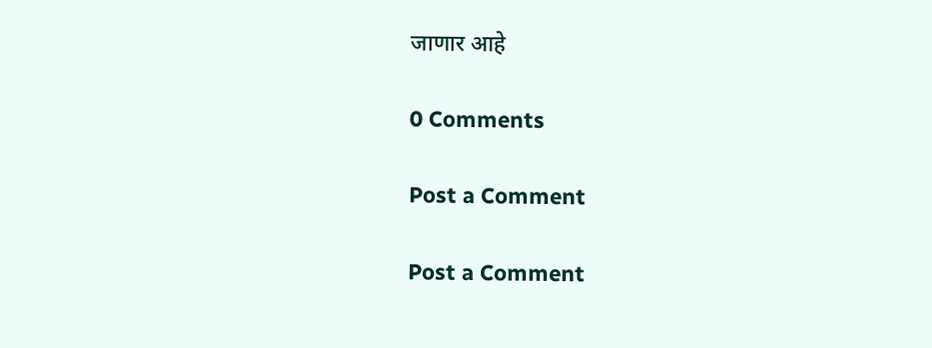जाणार आहे

0 Comments

Post a Comment

Post a Comment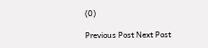(0)

Previous Post Next Post